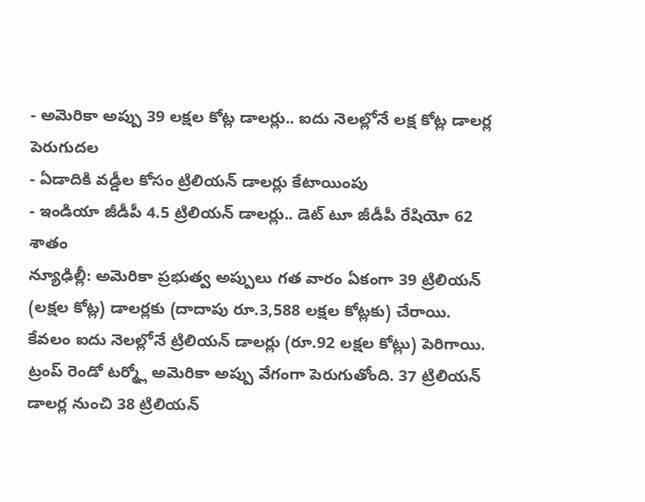- అమెరికా అప్పు 39 లక్షల కోట్ల డాలర్లు.. ఐదు నెలల్లోనే లక్ష కోట్ల డాలర్ల పెరుగుదల
- ఏడాదికి వడ్డీల కోసం ట్రిలియన్ డాలర్లు కేటాయింపు
- ఇండియా జీడీపీ 4.5 ట్రిలియన్ డాలర్లు.. డెట్ టూ జీడీపీ రేషియో 62 శాతం
న్యూఢిల్లీ: అమెరికా ప్రభుత్వ అప్పులు గత వారం ఏకంగా 39 ట్రిలియన్ (లక్షల కోట్ల) డాలర్లకు (దాదాపు రూ.3,588 లక్షల కోట్లకు) చేరాయి. కేవలం ఐదు నెలల్లోనే ట్రిలియన్ డాలర్లు (రూ.92 లక్షల కోట్లు) పెరిగాయి. ట్రంప్ రెండో టర్మ్లో అమెరికా అప్పు వేగంగా పెరుగుతోంది. 37 ట్రిలియన్ డాలర్ల నుంచి 38 ట్రిలియన్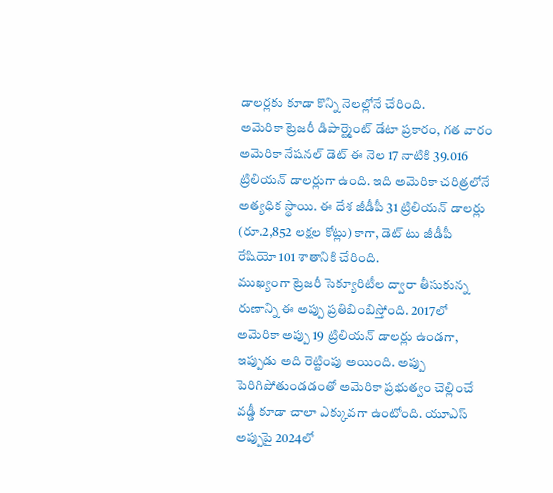డాలర్లకు కూడా కొన్ని నెలల్లోనే చేరింది.
అమెరికా ట్రెజరీ డిపార్ట్మెంట్ డేటా ప్రకారం, గత వారం అమెరికా నేషనల్ డెట్ ఈ నెల 17 నాటికి 39.016 ట్రిలియన్ డాలర్లుగా ఉంది. ఇది అమెరికా చరిత్రలోనే అత్యధిక స్థాయి. ఈ దేశ జీడీపీ 31 ట్రిలియన్ డాలర్లు (రూ.2,852 లక్షల కోట్లు) కాగా, డెట్ టు జీడీపీ రేషియో 101 శాతానికి చేరింది.
ముఖ్యంగా ట్రెజరీ సెక్యూరిటీల ద్వారా తీసుకున్న రుణాన్ని ఈ అప్పు ప్రతిబింబిస్తోంది. 2017లో అమెరికా అప్పు 19 ట్రిలియన్ డాలర్లు ఉండగా, ఇప్పుడు అది రెట్టింపు అయింది. అప్పు పెరిగిపోతుండడంతో అమెరికా ప్రభుత్వం చెల్లించే వడ్డీ కూడా చాలా ఎక్కువగా ఉంటోంది. యూఎస్ అప్పుపై 2024లో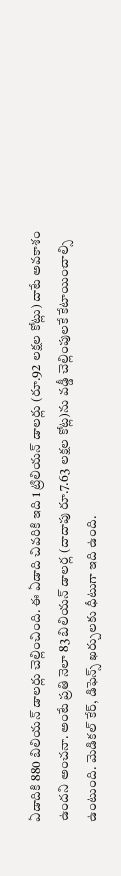ఏడాదికి 880 బిలియన్ డాలర్లు చెల్లించింది. ఈ ఏడాది చివరికి ఇది 1 ట్రిలియన్ డాలర్లు (రూ.92 లక్షల కోట్లు) దాటే అవకాశం ఉందని అంచనా. అంటే ప్రతి నెలా 83 బిలియన్ డాలర్ల (దాదాపు రూ.7.63 లక్షల కోట్ల)ను వడ్డీ చెల్లింపులకే కేటాయించాల్సి ఉంటుంది. మెడికల్ కేర్, డిఫెన్స్ ఖర్చులకు ధీటుగా ఇది ఉంది.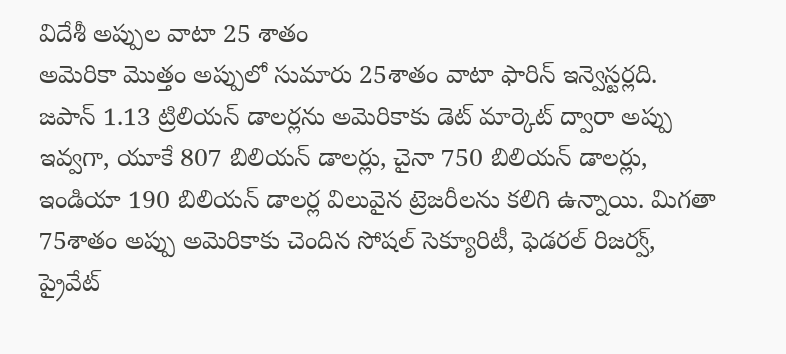విదేశీ అప్పుల వాటా 25 శాతం
అమెరికా మొత్తం అప్పులో సుమారు 25శాతం వాటా ఫారిన్ ఇన్వెస్టర్లది. జపాన్ 1.13 ట్రిలియన్ డాలర్లను అమెరికాకు డెట్ మార్కెట్ ద్వారా అప్పు ఇవ్వగా, యూకే 807 బిలియన్ డాలర్లు, చైనా 750 బిలియన్ డాలర్లు, ఇండియా 190 బిలియన్ డాలర్ల విలువైన ట్రెజరీలను కలిగి ఉన్నాయి. మిగతా 75శాతం అప్పు అమెరికాకు చెందిన సోషల్ సెక్యూరిటీ, ఫెడరల్ రిజర్వ్, ప్రైవేట్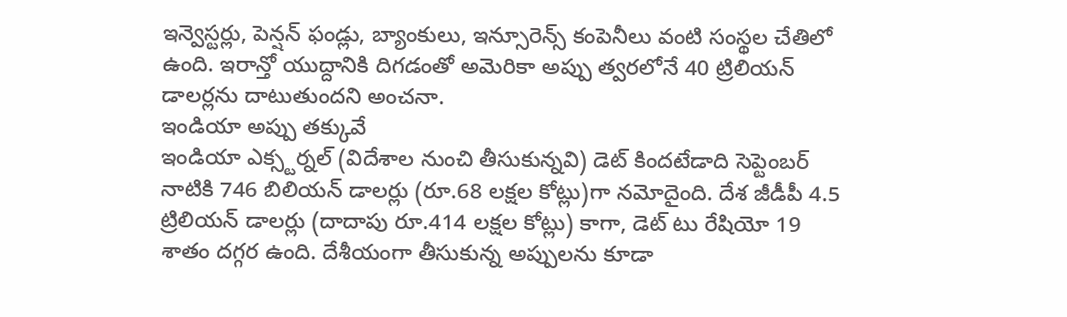ఇన్వెస్టర్లు, పెన్షన్ ఫండ్లు, బ్యాంకులు, ఇన్సూరెన్స్ కంపెనీలు వంటి సంస్థల చేతిలో ఉంది. ఇరాన్తో యుద్దానికి దిగడంతో అమెరికా అప్పు త్వరలోనే 40 ట్రిలియన్ డాలర్లను దాటుతుందని అంచనా.
ఇండియా అప్పు తక్కువే
ఇండియా ఎక్స్టర్నల్ (విదేశాల నుంచి తీసుకున్నవి) డెట్ కిందటేడాది సెప్టెంబర్ నాటికి 746 బిలియన్ డాలర్లు (రూ.68 లక్షల కోట్లు)గా నమోదైంది. దేశ జీడీపీ 4.5 ట్రిలియన్ డాలర్లు (దాదాపు రూ.414 లక్షల కోట్లు) కాగా, డెట్ టు రేషియో 19 శాతం దగ్గర ఉంది. దేశీయంగా తీసుకున్న అప్పులను కూడా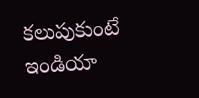కలుపుకుంటే ఇండియా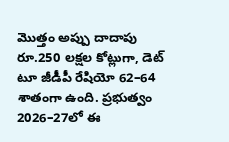మొత్తం అప్పు దాదాపు రూ.250 లక్షల కోట్లుగా, డెట్ టూ జీడీపీ రేషియో 62–64 శాతంగా ఉంది. ప్రభుత్వం 2026–27లో ఈ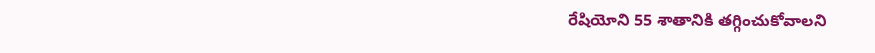రేషియోని 55 శాతానికి తగ్గించుకోవాలని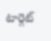టార్గెట్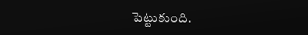పెట్టుకుంది.